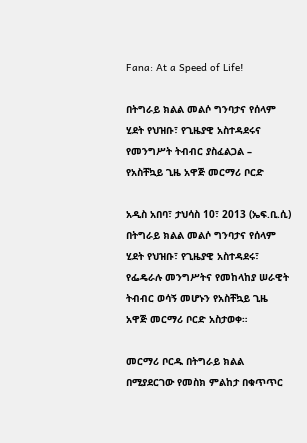Fana: At a Speed of Life!

በትግራይ ክልል መልሶ ግንባታና የሰላም ሂደት የህዝቡ፣ የጊዜያዊ አስተዳደሩና የመንግሥት ትብብር ያስፈልጋል – የአስቸኳይ ጊዜ አዋጅ መርማሪ ቦርድ

አዲስ አበባ፣ ታህሳስ 10፣ 2013 (ኤፍ.ቢ.ሲ) በትግራይ ክልል መልሶ ግንባታና የሰላም ሂደት የህዝቡ፣ የጊዜያዊ አስተዳደሩ፣ የፌዴራሉ መንግሥትና የመከላከያ ሠራዊት ትብብር ወሳኝ መሆኑን የአስቸኳይ ጊዜ አዋጅ መርማሪ ቦርድ አስታወቀ።

መርማሪ ቦርዱ በትግራይ ክልል በሚያደርገው የመስክ ምልከታ በቁጥጥር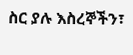ስር ያሉ እስረኞችን፣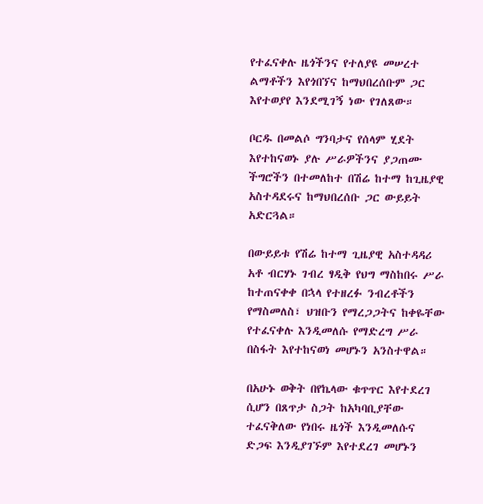የተፈናቀሉ ዜጎችንና የተለያዩ መሠረተ ልማቶችን እየጎበኘና ከማህበረሰቡም ጋር እየተወያየ እንደሚገኝ ነው የገለጸው።

ቦርዱ በመልሶ ግንባታና የሰላም ሂደት እየተከናወኑ ያሉ ሥራዎችንና ያጋጠሙ ችግሮችን በተመለከተ በሽሬ ከተማ ከጊዜያዊ አስተዳደሩና ከማህበረሰቡ ጋር ውይይት አድርጓል።

በውይይቱ የሽሬ ከተማ ጊዜያዊ አስተዳዳሪ አቶ ብርሃኑ ገብረ ፃዲቅ የህግ ማስከበሩ ሥራ ከተጠናቀቀ በኋላ የተዘረፉ ንብረቶችን የማስመለስ፣ ህዝቡን የማረጋጋትና ከቀዬቸው የተፈናቀሉ እንዲመለሱ የማድረግ ሥራ በስፋት እየተከናወነ መሆኑን አንስተዋል።

በአሁኑ ወቅት በየኬላው ቁጥጥር እየተደረገ ሲሆን በጸጥታ ስጋት ከአካባቢያቸው ተፈናቅለው የነበሩ ዜጎች እንዲመለሱና ድጋፍ እንዲያገኙም እየተደረገ መሆኑን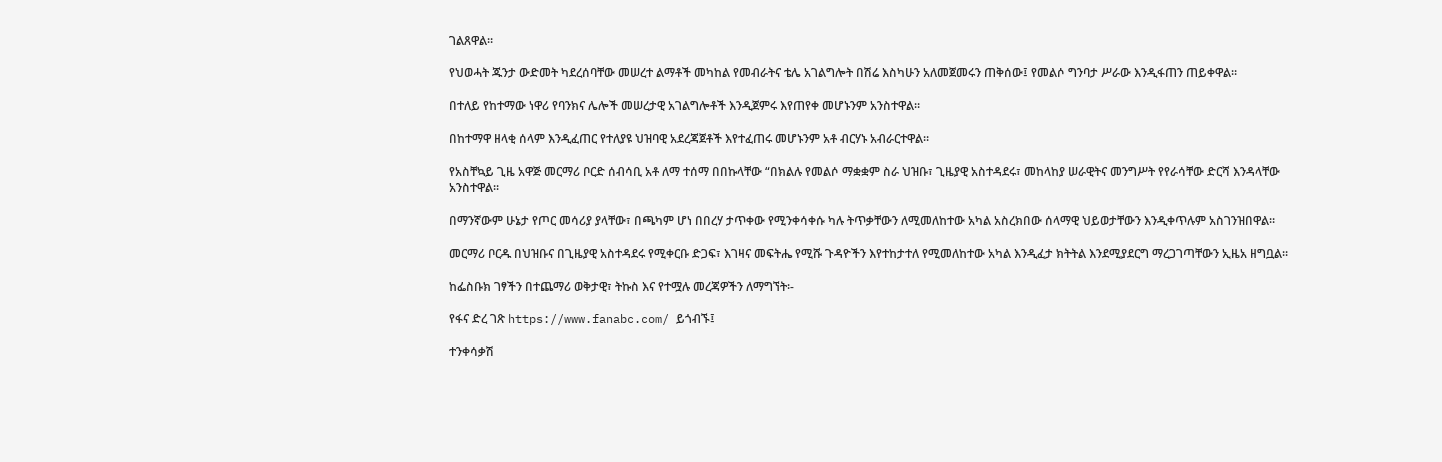ገልጸዋል።

የህወሓት ጁንታ ውድመት ካደረሰባቸው መሠረተ ልማቶች መካከል የመብራትና ቴሌ አገልግሎት በሽሬ እስካሁን አለመጀመሩን ጠቅሰው፤ የመልሶ ግንባታ ሥራው እንዲፋጠን ጠይቀዋል።

በተለይ የከተማው ነዋሪ የባንክና ሌሎች መሠረታዊ አገልግሎቶች እንዲጀምሩ እየጠየቀ መሆኑንም አንስተዋል።

በከተማዋ ዘላቂ ሰላም እንዲፈጠር የተለያዩ ህዝባዊ አደረጃጀቶች እየተፈጠሩ መሆኑንም አቶ ብርሃኑ አብራርተዋል።

የአስቸኳይ ጊዜ አዋጅ መርማሪ ቦርድ ሰብሳቢ አቶ ለማ ተሰማ በበኩላቸው “በክልሉ የመልሶ ማቋቋም ስራ ህዝቡ፣ ጊዜያዊ አስተዳደሩ፣ መከላከያ ሠራዊትና መንግሥት የየራሳቸው ድርሻ እንዳላቸው አንስተዋል፡፡

በማንኛውም ሁኔታ የጦር መሳሪያ ያላቸው፣ በጫካም ሆነ በበረሃ ታጥቀው የሚንቀሳቀሱ ካሉ ትጥቃቸውን ለሚመለከተው አካል አስረክበው ሰላማዊ ህይወታቸውን እንዲቀጥሉም አስገንዝበዋል።

መርማሪ ቦርዱ በህዝቡና በጊዜያዊ አስተዳደሩ የሚቀርቡ ድጋፍ፣ እገዛና መፍትሔ የሚሹ ጉዳዮችን እየተከታተለ የሚመለከተው አካል እንዲፈታ ክትትል እንደሚያደርግ ማረጋገጣቸውን ኢዜአ ዘግቧል።

ከፌስቡክ ገፃችን በተጨማሪ ወቅታዊ፣ ትኩስ እና የተሟሉ መረጃዎችን ለማግኘት፡-

የፋና ድረ ገጽ https://www.fanabc.com/ ይጎብኙ፤

ተንቀሳቃሽ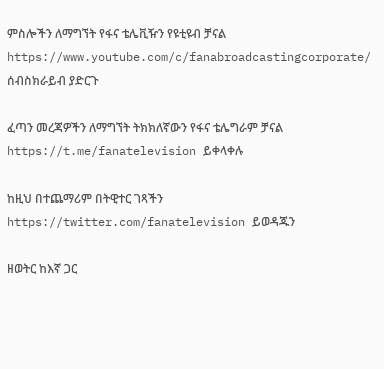ምስሎችን ለማግኘት የፋና ቴሌቪዥን የዩቲዩብ ቻናል https://www.youtube.com/c/fanabroadcastingcorporate/ ሰብስክራይብ ያድርጉ

ፈጣን መረጃዎችን ለማግኘት ትክክለኛውን የፋና ቴሌግራም ቻናል https://t.me/fanatelevision ይቀላቀሉ

ከዚህ በተጨማሪም በትዊተር ገጻችን https://twitter.com/fanatelevision ይወዳጁን

ዘወትር ከእኛ ጋር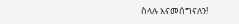ስላሉ እናመሰግናለን!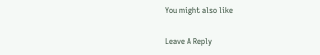You might also like

Leave A Reply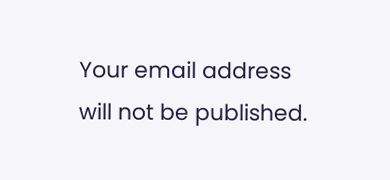Your email address will not be published.